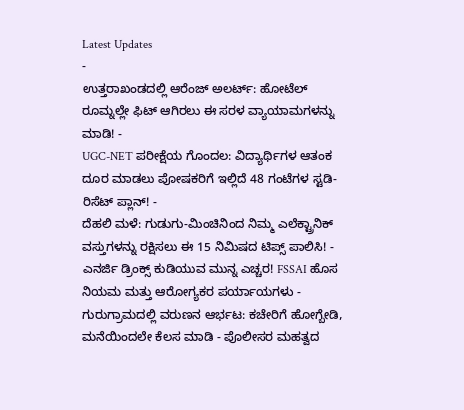Latest Updates
-
ಉತ್ತರಾಖಂಡದಲ್ಲಿ ಆರೆಂಜ್ ಅಲರ್ಟ್: ಹೋಟೆಲ್ ರೂಮ್ನಲ್ಲೇ ಫಿಟ್ ಆಗಿರಲು ಈ ಸರಳ ವ್ಯಾಯಾಮಗಳನ್ನು ಮಾಡಿ! -
UGC-NET ಪರೀಕ್ಷೆಯ ಗೊಂದಲ: ವಿದ್ಯಾರ್ಥಿಗಳ ಆತಂಕ ದೂರ ಮಾಡಲು ಪೋಷಕರಿಗೆ ಇಲ್ಲಿದೆ 48 ಗಂಟೆಗಳ ಸ್ಟಡಿ-ರಿಸೆಟ್ ಪ್ಲಾನ್! -
ದೆಹಲಿ ಮಳೆ: ಗುಡುಗು-ಮಿಂಚಿನಿಂದ ನಿಮ್ಮ ಎಲೆಕ್ಟ್ರಾನಿಕ್ ವಸ್ತುಗಳನ್ನು ರಕ್ಷಿಸಲು ಈ 15 ನಿಮಿಷದ ಟಿಪ್ಸ್ ಪಾಲಿಸಿ! -
ಎನರ್ಜಿ ಡ್ರಿಂಕ್ಸ್ ಕುಡಿಯುವ ಮುನ್ನ ಎಚ್ಚರ! FSSAI ಹೊಸ ನಿಯಮ ಮತ್ತು ಆರೋಗ್ಯಕರ ಪರ್ಯಾಯಗಳು -
ಗುರುಗ್ರಾಮದಲ್ಲಿ ವರುಣನ ಆರ್ಭಟ: ಕಚೇರಿಗೆ ಹೋಗ್ಬೇಡಿ, ಮನೆಯಿಂದಲೇ ಕೆಲಸ ಮಾಡಿ - ಪೊಲೀಸರ ಮಹತ್ವದ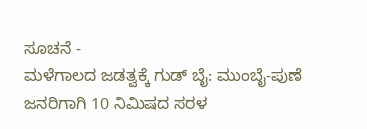ಸೂಚನೆ -
ಮಳೆಗಾಲದ ಜಡತ್ವಕ್ಕೆ ಗುಡ್ ಬೈ: ಮುಂಬೈ-ಪುಣೆ ಜನರಿಗಾಗಿ 10 ನಿಮಿಷದ ಸರಳ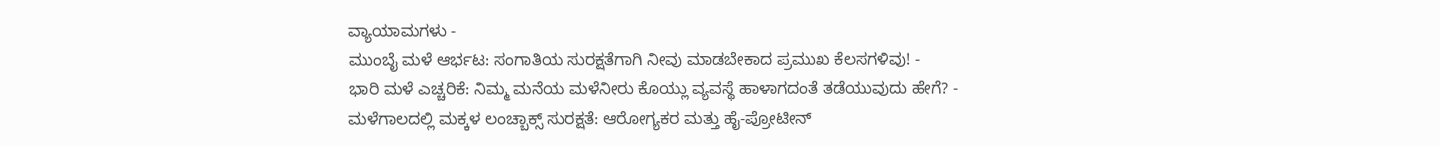ವ್ಯಾಯಾಮಗಳು -
ಮುಂಬೈ ಮಳೆ ಆರ್ಭಟ: ಸಂಗಾತಿಯ ಸುರಕ್ಷತೆಗಾಗಿ ನೀವು ಮಾಡಬೇಕಾದ ಪ್ರಮುಖ ಕೆಲಸಗಳಿವು! -
ಭಾರಿ ಮಳೆ ಎಚ್ಚರಿಕೆ: ನಿಮ್ಮ ಮನೆಯ ಮಳೆನೀರು ಕೊಯ್ಲು ವ್ಯವಸ್ಥೆ ಹಾಳಾಗದಂತೆ ತಡೆಯುವುದು ಹೇಗೆ? -
ಮಳೆಗಾಲದಲ್ಲಿ ಮಕ್ಕಳ ಲಂಚ್ಬಾಕ್ಸ್ ಸುರಕ್ಷತೆ: ಆರೋಗ್ಯಕರ ಮತ್ತು ಹೈ-ಪ್ರೋಟೀನ್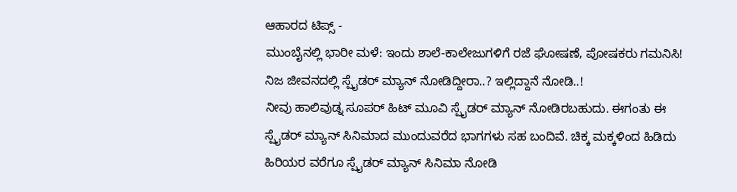ಆಹಾರದ ಟಿಪ್ಸ್ -
ಮುಂಬೈನಲ್ಲಿ ಭಾರೀ ಮಳೆ: ಇಂದು ಶಾಲೆ-ಕಾಲೇಜುಗಳಿಗೆ ರಜೆ ಘೋಷಣೆ, ಪೋಷಕರು ಗಮನಿಸಿ!
ನಿಜ ಜೀವನದಲ್ಲಿ ಸ್ಪೈಡರ್ ಮ್ಯಾನ್ ನೋಡಿದ್ದೀರಾ..? ಇಲ್ಲಿದ್ದಾನೆ ನೋಡಿ..!
ನೀವು ಹಾಲಿವುಡ್ನ ಸೂಪರ್ ಹಿಟ್ ಮೂವಿ ಸ್ಪೈಡರ್ ಮ್ಯಾನ್ ನೋಡಿರಬಹುದು. ಈಗಂತು ಈ ಸ್ಪೈಡರ್ ಮ್ಯಾನ್ ಸಿನಿಮಾದ ಮುಂದುವರೆದ ಭಾಗಗಳು ಸಹ ಬಂದಿವೆ. ಚಿಕ್ಕ ಮಕ್ಕಳಿಂದ ಹಿಡಿದು ಹಿರಿಯರ ವರೆಗೂ ಸ್ಪೈಡರ್ ಮ್ಯಾನ್ ಸಿನಿಮಾ ನೋಡಿ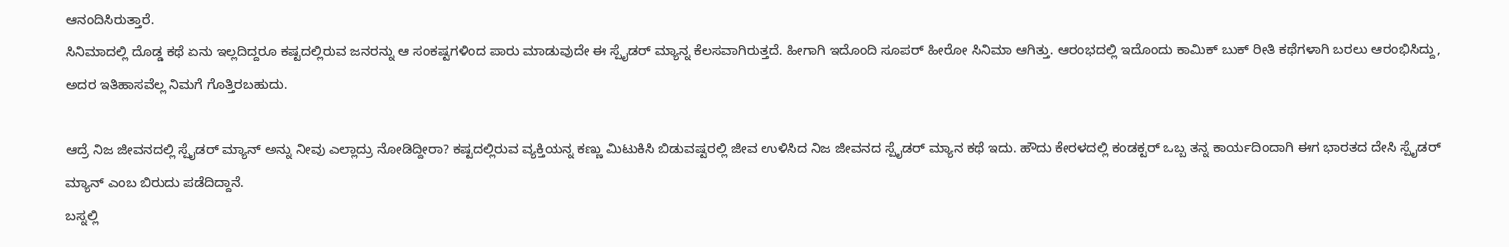ಆನಂದಿಸಿರುತ್ತಾರೆ.
ಸಿನಿಮಾದಲ್ಲಿ ದೊಡ್ಡ ಕಥೆ ಏನು ಇಲ್ಲದಿದ್ದರೂ ಕಷ್ಟದಲ್ಲಿರುವ ಜನರನ್ನು ಆ ಸಂಕಷ್ಟಗಳಿಂದ ಪಾರು ಮಾಡುವುದೇ ಈ ಸ್ಪೈಡರ್ ಮ್ಯಾನ್ನ ಕೆಲಸವಾಗಿರುತ್ತದೆ. ಹೀಗಾಗಿ ಇದೊಂದಿ ಸೂಪರ್ ಹೀರೋ ಸಿನಿಮಾ ಆಗಿತ್ತು. ಆರಂಭದಲ್ಲಿ ಇದೊಂದು ಕಾಮಿಕ್ ಬುಕ್ ರೀತಿ ಕಥೆಗಳಾಗಿ ಬರಲು ಆರಂಭಿಸಿದ್ದು, ಅದರ ಇತಿಹಾಸವೆಲ್ಲ ನಿಮಗೆ ಗೊತ್ತಿರಬಹುದು.

ಆದ್ರೆ ನಿಜ ಜೀವನದಲ್ಲಿ ಸ್ಪೈಡರ್ ಮ್ಯಾನ್ ಅನ್ನು ನೀವು ಎಲ್ಲಾದ್ರು ನೋಡಿದ್ದೀರಾ? ಕಷ್ಟದಲ್ಲಿರುವ ವ್ಯಕ್ತಿಯನ್ನ ಕಣ್ಣು ಮಿಟುಕಿಸಿ ಬಿಡುವಷ್ಟರಲ್ಲಿ ಜೀವ ಉಳಿಸಿದ ನಿಜ ಜೀವನದ ಸ್ಪೈಡರ್ ಮ್ಯಾನ ಕಥೆ ಇದು. ಹೌದು ಕೇರಳದಲ್ಲಿ ಕಂಡಕ್ಟರ್ ಒಬ್ಬ ತನ್ನ ಕಾರ್ಯದಿಂದಾಗಿ ಈಗ ಭಾರತದ ದೇಸಿ ಸ್ಪೈಡರ್ ಮ್ಯಾನ್ ಎಂಬ ಬಿರುದು ಪಡೆದಿದ್ದಾನೆ.
ಬಸ್ನಲ್ಲಿ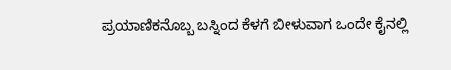ಪ್ರಯಾಣಿಕನೊಬ್ಬ ಬಸ್ನಿಂದ ಕೆಳಗೆ ಬೀಳುವಾಗ ಒಂದೇ ಕೈನಲ್ಲಿ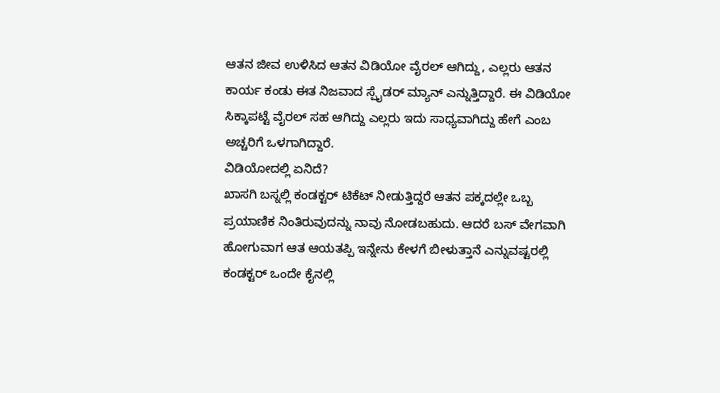ಆತನ ಜೀವ ಉಳಿಸಿದ ಆತನ ವಿಡಿಯೋ ವೈರಲ್ ಆಗಿದ್ದು, ಎಲ್ಲರು ಆತನ ಕಾರ್ಯ ಕಂಡು ಈತ ನಿಜವಾದ ಸ್ಪೈಡರ್ ಮ್ಯಾನ್ ಎನ್ನುತ್ತಿದ್ದಾರೆ. ಈ ವಿಡಿಯೋ ಸಿಕ್ಕಾಪಟ್ಟೆ ವೈರಲ್ ಸಹ ಆಗಿದ್ದು ಎಲ್ಲರು ಇದು ಸಾಧ್ಯವಾಗಿದ್ದು ಹೇಗೆ ಎಂಬ ಅಚ್ಚರಿಗೆ ಒಳಗಾಗಿದ್ದಾರೆ.
ವಿಡಿಯೋದಲ್ಲಿ ಏನಿದೆ?
ಖಾಸಗಿ ಬಸ್ನಲ್ಲಿ ಕಂಡಕ್ಟರ್ ಟಿಕೆಟ್ ನೀಡುತ್ತಿದ್ದರೆ ಆತನ ಪಕ್ಕದಲ್ಲೇ ಒಬ್ಬ ಪ್ರಯಾಣಿಕ ನಿಂತಿರುವುದನ್ನು ನಾವು ನೋಡಬಹುದು. ಆದರೆ ಬಸ್ ವೇಗವಾಗಿ ಹೋಗುವಾಗ ಆತ ಆಯತಪ್ಪಿ ಇನ್ನೇನು ಕೇಳಗೆ ಬೀಳುತ್ತಾನೆ ಎನ್ನುವಷ್ಟರಲ್ಲಿ ಕಂಡಕ್ಟರ್ ಒಂದೇ ಕೈನಲ್ಲಿ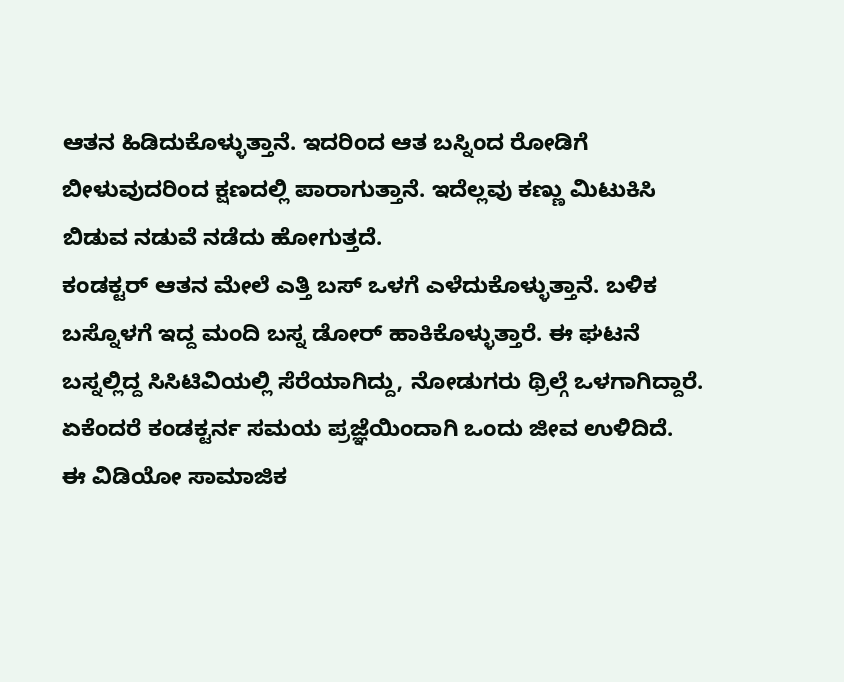ಆತನ ಹಿಡಿದುಕೊಳ್ಳುತ್ತಾನೆ. ಇದರಿಂದ ಆತ ಬಸ್ನಿಂದ ರೋಡಿಗೆ ಬೀಳುವುದರಿಂದ ಕ್ಷಣದಲ್ಲಿ ಪಾರಾಗುತ್ತಾನೆ. ಇದೆಲ್ಲವು ಕಣ್ಣು ಮಿಟುಕಿಸಿ ಬಿಡುವ ನಡುವೆ ನಡೆದು ಹೋಗುತ್ತದೆ.
ಕಂಡಕ್ಟರ್ ಆತನ ಮೇಲೆ ಎತ್ತಿ ಬಸ್ ಒಳಗೆ ಎಳೆದುಕೊಳ್ಳುತ್ತಾನೆ. ಬಳಿಕ ಬಸ್ನೊಳಗೆ ಇದ್ದ ಮಂದಿ ಬಸ್ನ ಡೋರ್ ಹಾಕಿಕೊಳ್ಳುತ್ತಾರೆ. ಈ ಘಟನೆ ಬಸ್ನಲ್ಲಿದ್ದ ಸಿಸಿಟಿವಿಯಲ್ಲಿ ಸೆರೆಯಾಗಿದ್ದು, ನೋಡುಗರು ಥ್ರಿಲ್ಗೆ ಒಳಗಾಗಿದ್ದಾರೆ. ಏಕೆಂದರೆ ಕಂಡಕ್ಟರ್ನ ಸಮಯ ಪ್ರಜ್ಞೆಯಿಂದಾಗಿ ಒಂದು ಜೀವ ಉಳಿದಿದೆ.
ಈ ವಿಡಿಯೋ ಸಾಮಾಜಿಕ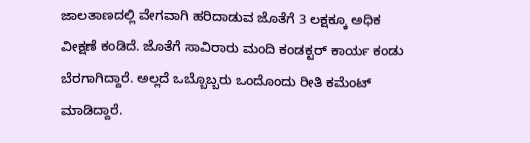ಜಾಲತಾಣದಲ್ಲಿ ವೇಗವಾಗಿ ಹರಿದಾಡುವ ಜೊತೆಗೆ 3 ಲಕ್ಷಕ್ಕೂ ಅಧಿಕ ವೀಕ್ಷಣೆ ಕಂಡಿದೆ. ಜೊತೆಗೆ ಸಾವಿರಾರು ಮಂದಿ ಕಂಡಕ್ಟರ್ ಕಾರ್ಯ ಕಂಡು ಬೆರಗಾಗಿದ್ದಾರೆ. ಅಲ್ಲದೆ ಒಬ್ಬೊಬ್ಬರು ಒಂದೊಂದು ರೀತಿ ಕಮೆಂಟ್ ಮಾಡಿದ್ದಾರೆ.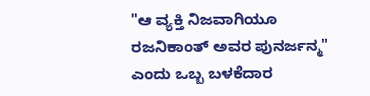"ಆ ವ್ಯಕ್ತಿ ನಿಜವಾಗಿಯೂ ರಜನಿಕಾಂತ್ ಅವರ ಪುನರ್ಜನ್ಮ" ಎಂದು ಒಬ್ಬ ಬಳಕೆದಾರ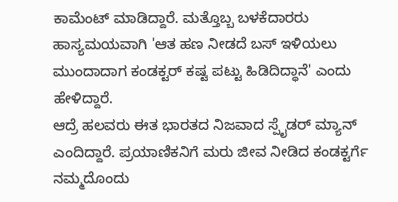ಕಾಮೆಂಟ್ ಮಾಡಿದ್ದಾರೆ. ಮತ್ತೊಬ್ಬ ಬಳಕೆದಾರರು ಹಾಸ್ಯಮಯವಾಗಿ 'ಆತ ಹಣ ನೀಡದೆ ಬಸ್ ಇಳಿಯಲು ಮುಂದಾದಾಗ ಕಂಡಕ್ಟರ್ ಕಷ್ಟ ಪಟ್ಟು ಹಿಡಿದಿದ್ಧಾನೆ' ಎಂದು ಹೇಳಿದ್ದಾರೆ.
ಆದ್ರೆ ಹಲವರು ಈತ ಭಾರತದ ನಿಜವಾದ ಸ್ಪೈಡರ್ ಮ್ಯಾನ್ ಎಂದಿದ್ದಾರೆ. ಪ್ರಯಾಣಿಕನಿಗೆ ಮರು ಜೀವ ನೀಡಿದ ಕಂಡಕ್ಟರ್ಗೆ ನಮ್ಮದೊಂದು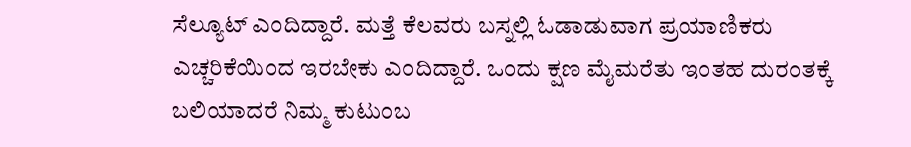ಸೆಲ್ಯೂಟ್ ಎಂದಿದ್ದಾರೆ. ಮತ್ತೆ ಕೆಲವರು ಬಸ್ನಲ್ಲಿ ಓಡಾಡುವಾಗ ಪ್ರಯಾಣಿಕರು ಎಚ್ಚರಿಕೆಯಿಂದ ಇರಬೇಕು ಎಂದಿದ್ದಾರೆ. ಒಂದು ಕ್ಷಣ ಮೈಮರೆತು ಇಂತಹ ದುರಂತಕ್ಕೆ ಬಲಿಯಾದರೆ ನಿಮ್ಮ ಕುಟುಂಬ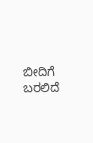ಬೀದಿಗೆ ಬರಲಿದೆ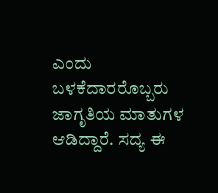ಎಂದು ಬಳಕೆದಾರರೊಬ್ಬರು ಜಾಗೃತಿಯ ಮಾತುಗಳ ಆಡಿದ್ದಾರೆ. ಸದ್ಯ ಈ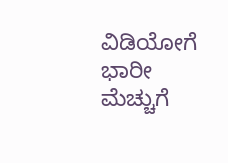ವಿಡಿಯೋಗೆ ಭಾರೀ ಮೆಚ್ಚುಗೆ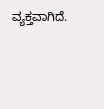ವ್ಯಕ್ತವಾಗಿದೆ.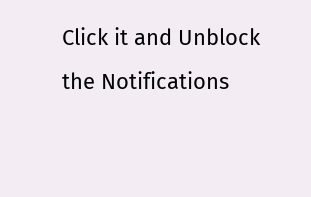Click it and Unblock the Notifications